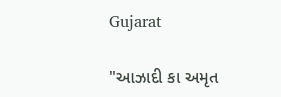Gujarat

"આઝાદી કા અમૃત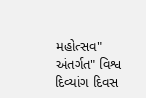મહોત્સવ" અંતર્ગત" વિશ્વ દિવ્યાંગ દિવસ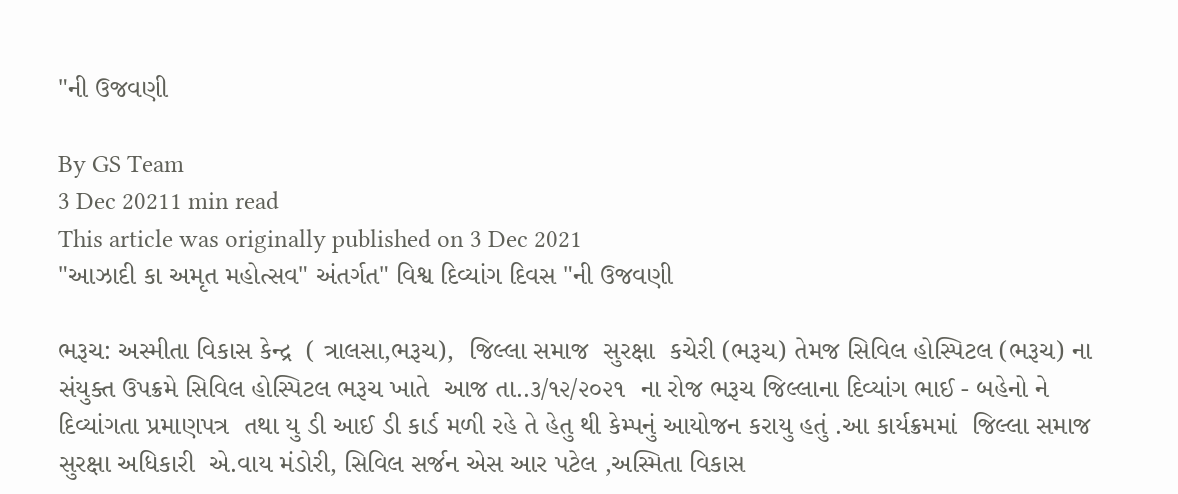"ની ઉજવણી

By GS Team
3 Dec 20211 min read
This article was originally published on 3 Dec 2021
"આઝાદી કા અમૃત મહોત્સવ" અંતર્ગત" વિશ્વ દિવ્યાંગ દિવસ "ની ઉજવણી

ભરૂચ: અસ્મીતા વિકાસ કેન્દ્ર  ( ત્રાલસા,ભરૂચ),  જિલ્લા સમાજ  સુરક્ષા  કચેરી (ભરૂચ) તેમજ સિવિલ હોસ્પિટલ (ભરૂચ) ના સંયુક્ત ઉપક્રમે સિવિલ હોસ્પિટલ ભરૂચ ખાતે  આજ તા..૩/૧૨/૨૦૨૧  ના રોજ ભરૂચ જિલ્લાના દિવ્યાંગ ભાઈ - બહેનો ને દિવ્યાંગતા પ્રમાણપત્ર  તથા યુ ડી આઈ ડી કાર્ડ મળી રહે તે હેતુ થી કેમ્પનું આયોજન કરાયુ હતું .આ કાર્યક્રમમાં  જિલ્લા સમાજ સુરક્ષા અધિકારી  એ.વાય મંડોરી, સિવિલ સર્જન એસ આર પટેલ ,અસ્મિતા વિકાસ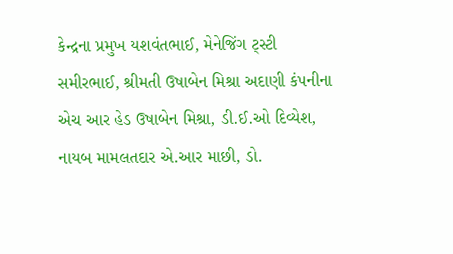કેન્દ્રના પ્રમુખ યશવંતભાઈ, મેનેજિંગ ટ્સ્ટી સમીરભાઈ, શ્રીમતી ઉષાબેન મિશ્રા અદાણી કંપનીના  એચ આર હેડ ઉષાબેન મિશ્રા, ડી.ઈ.ઓ દિવ્યેશ, નાયબ મામલતદાર એ.આર માછી, ડો.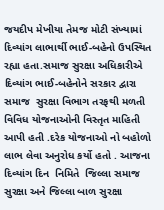જયદીપ મેખીયા તેમજ મોટી સંખ્યામાં દિવ્યાંગ લાભાર્થી ભાઈ-બહેનો ઉપસ્થિત રહ્યા હતા.સમાજ સુરક્ષા અધિકારીએ દિવ્યાંગ ભાઈ-બહેનોને સરકાર દ્વારા સમાજ  સુરક્ષા વિભાગ તરફથી મળતી વિવિધ યોજનાઓની વિસ્તૃત માહિતી આપી હતી .દરેક યોજનાઓ નો બહોળો લાભ લેવા અનુરોધ કર્યો હતો . આજના દિવ્યાંગ દિન  નિમિતે  જિલ્લા સમાજ સુરક્ષા અને જિલ્લા બાળ સુરક્ષા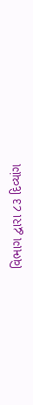વિભાગ દ્વારા ૮૩ દિવ્યાંગ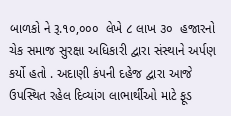બાળકો ને રૂ.૧૦,૦૦૦  લેખે ૮ લાખ ૩૦  હજારનો ચેક સમાજ સુરક્ષા અધિકારી દ્વારા સંસ્થાને અર્પણ કર્યો હતો . અદાણી કંપની દહેજ દ્વારા આજે ઉપસ્થિત રહેલ દિવ્યાંગ લાભાર્થીઓ માટે ફૂડ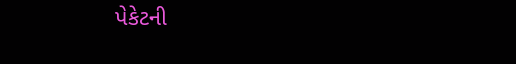પેકેટની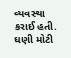વ્યવસ્થા કરાઈ હતી. ઘણી મોટી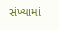સંખ્યામાં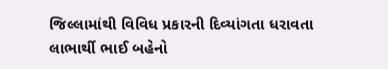જિલ્લામાંથી વિવિધ પ્રકારની દિવ્યાંગતા ધરાવતા લાભાર્થી ભાઈ બહેનો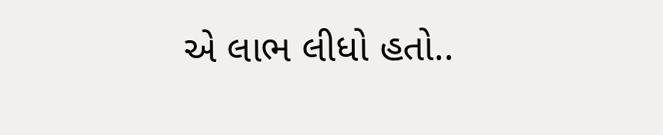એ લાભ લીધો હતો..